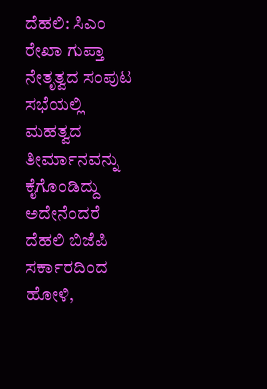ದೆಹಲಿ: ಸಿಎಂ ರೇಖಾ ಗುಪ್ತಾ ನೇತೃತ್ವದ ಸಂಪುಟ ಸಭೆಯಲ್ಲಿ ಮಹತ್ವದ ತೀರ್ಮಾನವನ್ನು ಕೈಗೊಂಡಿದ್ದು ಅದೇನೆಂದರೆ ದೆಹಲಿ ಬಿಜೆಪಿ ಸರ್ಕಾರದಿಂದ ಹೋಳಿ,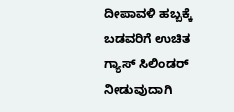ದೀಪಾವಳಿ ಹಬ್ಬಕ್ಕೆ ಬಡವರಿಗೆ ಉಚಿತ ಗ್ಯಾಸ್ ಸಿಲಿಂಡರ್ ನೀಡುವುದಾಗಿ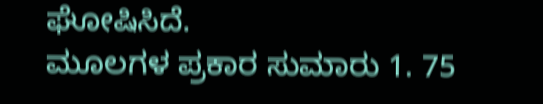ಘೋಷಿಸಿದೆ.
ಮೂಲಗಳ ಪ್ರಕಾರ ಸುಮಾರು 1. 75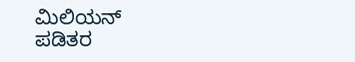ಮಿಲಿಯನ್ ಪಡಿತರ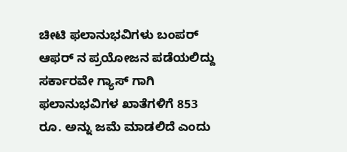ಚೀಟಿ ಫಲಾನುಭವಿಗಳು ಬಂಪರ್ ಆಫರ್ ನ ಪ್ರಯೋಜನ ಪಡೆಯಲಿದ್ದು ಸರ್ಕಾರವೇ ಗ್ಯಾಸ್ ಗಾಗಿ ಫಲಾನುಭವಿಗಳ ಖಾತೆಗಳಿಗೆ 853 ರೂ. ಅನ್ನು ಜಮೆ ಮಾಡಲಿದೆ ಎಂದು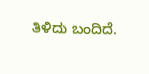ತಿಳಿದು ಬಂದಿದೆ.